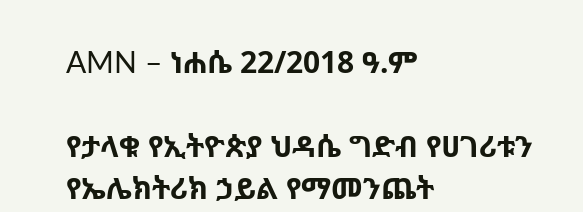AMN – ነሐሴ 22/2018 ዓ.ም

የታላቁ የኢትዮጵያ ህዳሴ ግድብ የሀገሪቱን የኤሌክትሪክ ኃይል የማመንጨት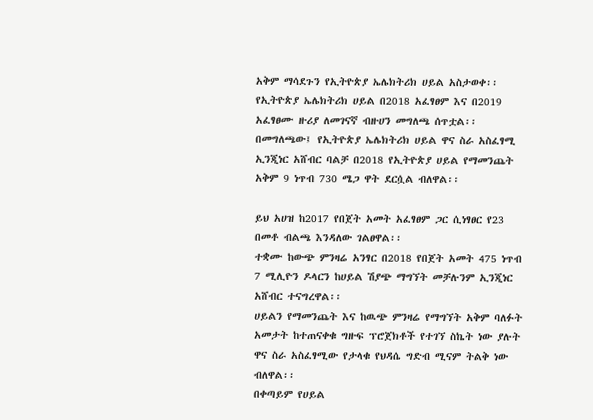አቅም ማሳደጉን የኢትዮጵያ ኤሌክትሪክ ሀይል አስታወቀ፡፡
የኢትዮጵያ ኤሌክትሪክ ሀይል በ2018 አፈፃፀም እና በ2019 አፈፃፀሙ ዙሪያ ለመገናኛ ብዙሀን መግለጫ ሰጥቷል፡፡
በመግለጫው፤ የኢትዮጵያ ኤሌክትሪክ ሀይል ዋና ስራ አስፈፃሚ ኢንጂነር አሸብር ባልቻ በ2018 የኢትዮጵያ ሀይል የማመንጨት አቅም 9 ነጥብ 730 ሜጋ ዋት ደርሷል ብለዋል፡፡

ይህ አሀዝ ከ2017 የበጀት አመት አፈፃፀም ጋር ሲነፃፀር የ23 በመቶ ብልጫ እንዳለው ገልፀዋል፡፡
ተቋሙ ከውጭ ምንዛሬ አንፃር በ2018 የበጀት አመት 475 ነጥብ 7 ሚሊዮን ዶላርን ከሀይል ሽያጭ ማግኘት መቻሉንም ኢንጂነር አሸብር ተናግረዋል፡፡
ሀይልን የማመንጨት እና ከዉጭ ምንዛሬ የማግኘት አቅም ባለፉት አመታት ከተጠናቀቁ ግዙፍ ፕሮጀክቶች የተገኘ ስኬት ነው ያሉት ዋና ስራ አስፈፃሚው የታላቁ የህዳሴ ግድብ ሚናም ትልቅ ነው ብለዋል፡፡
በቀጣይም የሀይል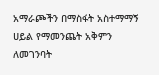አማራጮችን በማስፋት አስተማማኝ ሀይል የማመንጨት አቅምን ለመገንባት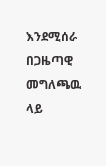እንደሚሰራ በጋዜጣዊ መግለጫዉ ላይ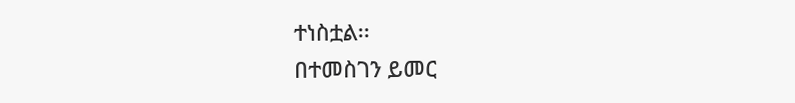ተነስቷል፡፡
በተመስገን ይመር